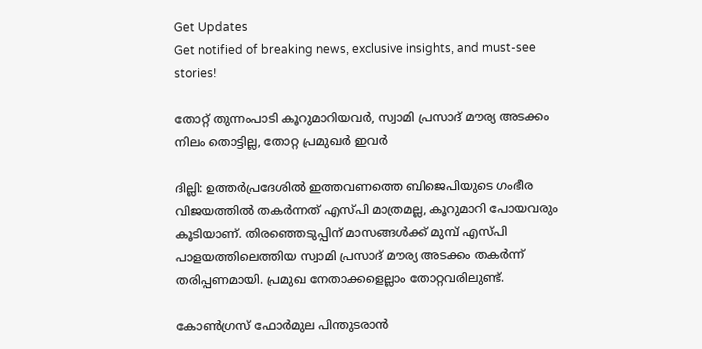Get Updates
Get notified of breaking news, exclusive insights, and must-see stories!

തോറ്റ് തുന്നംപാടി കൂറുമാറിയവര്‍, സ്വാമി പ്രസാദ് മൗര്യ അടക്കം നിലം തൊട്ടില്ല, തോറ്റ പ്രമുഖര്‍ ഇവര്‍

ദില്ലി: ഉത്തര്‍പ്രദേശില്‍ ഇത്തവണത്തെ ബിജെപിയുടെ ഗംഭീര വിജയത്തില്‍ തകര്‍ന്നത് എസ്പി മാത്രമല്ല, കൂറുമാറി പോയവരും കൂടിയാണ്. തിരഞ്ഞെടുപ്പിന് മാസങ്ങള്‍ക്ക് മുമ്പ് എസ്പി പാളയത്തിലെത്തിയ സ്വാമി പ്രസാദ് മൗര്യ അടക്കം തകര്‍ന്ന് തരിപ്പണമായി. പ്രമുഖ നേതാക്കളെല്ലാം തോറ്റവരിലുണ്ട്.

കോണ്‍ഗ്രസ് ഫോര്‍മുല പിന്തുടരാന്‍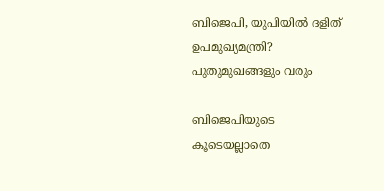ബിജെപി, യുപിയില്‍ ദളിത് ഉപമുഖ്യമന്ത്രി? പുതുമുഖങ്ങളും വരും

ബിജെപിയുടെ കൂടെയല്ലാതെ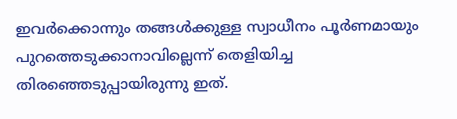ഇവര്‍ക്കൊന്നും തങ്ങള്‍ക്കുള്ള സ്വാധീനം പൂര്‍ണമായും പുറത്തെടുക്കാനാവില്ലെന്ന് തെളിയിച്ച തിരഞ്ഞെടുപ്പായിരുന്നു ഇത്.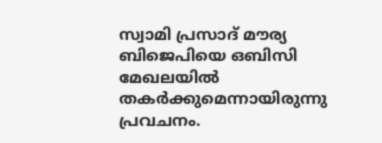സ്വാമി പ്രസാദ് മൗര്യ ബിജെപിയെ ഒബിസി മേഖലയില്‍ തകര്‍ക്കുമെന്നായിരുന്നു പ്രവചനം.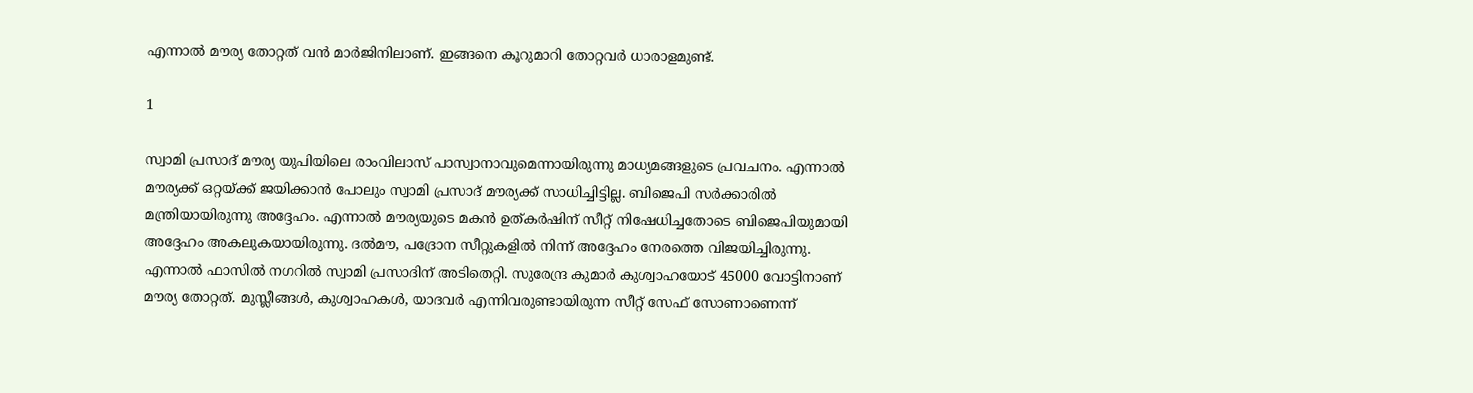എന്നാല്‍ മൗര്യ തോറ്റത് വന്‍ മാര്‍ജിനിലാണ്. ഇങ്ങനെ കൂറുമാറി തോറ്റവര്‍ ധാരാളമുണ്ട്.

1

സ്വാമി പ്രസാദ് മൗര്യ യുപിയിലെ രാംവിലാസ് പാസ്വാനാവുമെന്നായിരുന്നു മാധ്യമങ്ങളുടെ പ്രവചനം. എന്നാല്‍ മൗര്യക്ക് ഒറ്റയ്ക്ക് ജയിക്കാന്‍ പോലും സ്വാമി പ്രസാദ് മൗര്യക്ക് സാധിച്ചിട്ടില്ല. ബിജെപി സര്‍ക്കാരില്‍ മന്ത്രിയായിരുന്നു അദ്ദേഹം. എന്നാല്‍ മൗര്യയുടെ മകന്‍ ഉത്കര്‍ഷിന് സീറ്റ് നിഷേധിച്ചതോടെ ബിജെപിയുമായി അദ്ദേഹം അകലുകയായിരുന്നു. ദല്‍മൗ, പദ്രോന സീറ്റുകളില്‍ നിന്ന് അദ്ദേഹം നേരത്തെ വിജയിച്ചിരുന്നു. എന്നാല്‍ ഫാസില്‍ നഗറില്‍ സ്വാമി പ്രസാദിന് അടിതെറ്റി. സുരേന്ദ്ര കുമാര്‍ കുശ്വാഹയോട് 45000 വോട്ടിനാണ് മൗര്യ തോറ്റത്. മുസ്ലീങ്ങള്‍, കുശ്വാഹകള്‍, യാദവര്‍ എന്നിവരുണ്ടായിരുന്ന സീറ്റ് സേഫ് സോണാണെന്ന്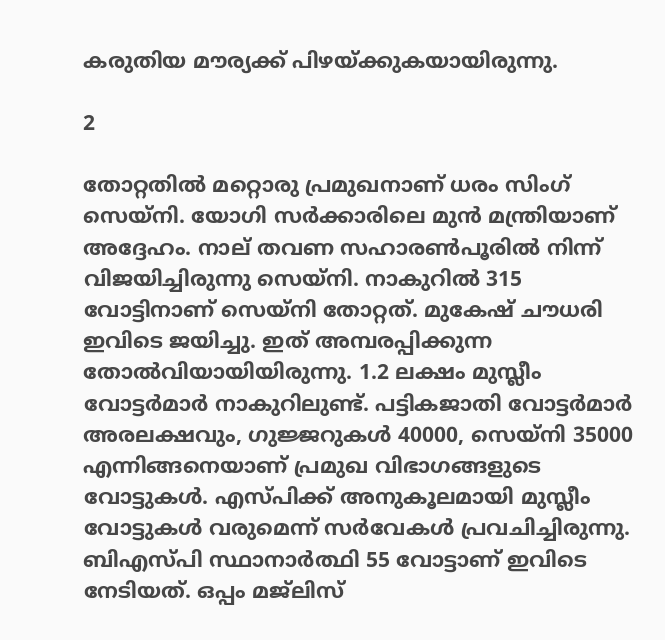കരുതിയ മൗര്യക്ക് പിഴയ്ക്കുകയായിരുന്നു.

2

തോറ്റതില്‍ മറ്റൊരു പ്രമുഖനാണ് ധരം സിംഗ് സെയ്‌നി. യോഗി സര്‍ക്കാരിലെ മുന്‍ മന്ത്രിയാണ് അദ്ദേഹം. നാല് തവണ സഹാരണ്‍പൂരില്‍ നിന്ന് വിജയിച്ചിരുന്നു സെയ്‌നി. നാകുറില്‍ 315 വോട്ടിനാണ് സെയ്‌നി തോറ്റത്. മുകേഷ് ചൗധരി ഇവിടെ ജയിച്ചു. ഇത് അമ്പരപ്പിക്കുന്ന തോല്‍വിയായിയിരുന്നു. 1.2 ലക്ഷം മുസ്ലീം വോട്ടര്‍മാര്‍ നാകുറിലുണ്ട്. പട്ടികജാതി വോട്ടര്‍മാര്‍ അരലക്ഷവും, ഗുജ്ജറുകള്‍ 40000, സെയ്‌നി 35000 എന്നിങ്ങനെയാണ് പ്രമുഖ വിഭാഗങ്ങളുടെ വോട്ടുകള്‍. എസ്പിക്ക് അനുകൂലമായി മുസ്ലീം വോട്ടുകള്‍ വരുമെന്ന് സര്‍വേകള്‍ പ്രവചിച്ചിരുന്നു. ബിഎസ്പി സ്ഥാനാര്‍ത്ഥി 55 വോട്ടാണ് ഇവിടെ നേടിയത്. ഒപ്പം മജ്‌ലിസ്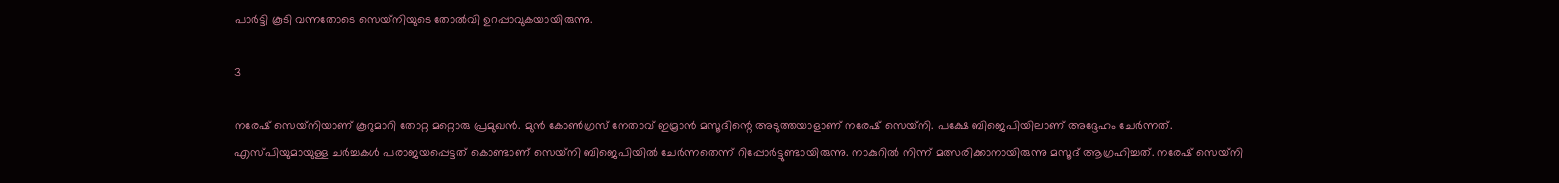പാര്‍ട്ടി കൂടി വന്നതോടെ സെയ്‌നിയുടെ തോല്‍വി ഉറപ്പാവുകയായിരുന്നു.

3

നരേഷ് സെയ്‌നിയാണ് കൂറുമാറി തോറ്റ മറ്റൊരു പ്രമുഖന്‍. മുന്‍ കോണ്‍ഗ്രസ് നേതാവ് ഇമ്രാന്‍ മസൂദിന്റെ അടുത്തയാളാണ് നരേഷ് സെയ്‌നി. പക്ഷേ ബിജെപിയിലാണ് അദ്ദേഹം ചേര്‍ന്നത്. എസ്പിയുമായുള്ള ചര്‍ച്ചകള്‍ പരാജയപ്പെട്ടത് കൊണ്ടാണ് സെയ്‌നി ബിജെപിയില്‍ ചേര്‍ന്നതെന്ന് റിപ്പോര്‍ട്ടുണ്ടായിരുന്നു. നാകുറില്‍ നിന്ന് മത്സരിക്കാനായിരുന്നു മസൂദ് ആഗ്രഹിച്ചത്. നരേഷ് സെയ്‌നി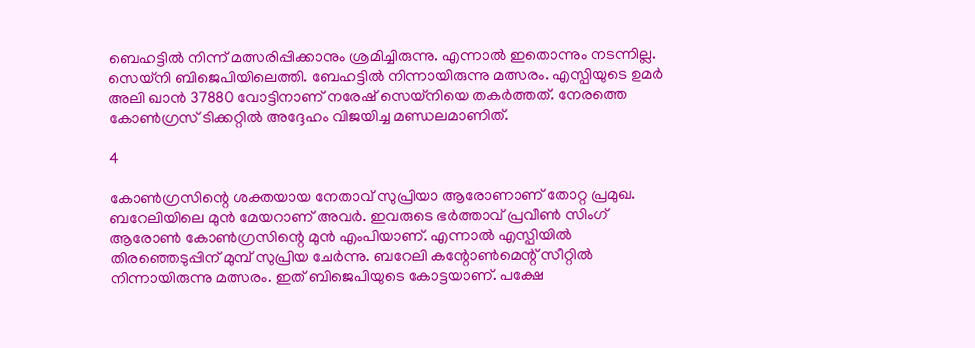ബെഹട്ടില്‍ നിന്ന് മത്സരിപ്പിക്കാനും ശ്രമിച്ചിരുന്നു. എന്നാല്‍ ഇതൊന്നും നടന്നില്ല. സെയ്‌നി ബിജെപിയിലെത്തി. ബേഹട്ടില്‍ നിന്നായിരുന്നു മത്സരം. എസ്പിയുടെ ഉമര്‍ അലി ഖാന്‍ 37880 വോട്ടിനാണ് നരേഷ് സെയ്‌നിയെ തകര്‍ത്തത്. നേരത്തെ കോണ്‍ഗ്രസ് ടിക്കറ്റില്‍ അദ്ദേഹം വിജയിച്ച മണ്ഡലമാണിത്.

4

കോണ്‍ഗ്രസിന്റെ ശക്തയായ നേതാവ് സുപ്രിയാ ആരോണാണ് തോറ്റ പ്രമുഖ. ബറേലിയിലെ മുന്‍ മേയറാണ് അവര്‍. ഇവരുടെ ഭര്‍ത്താവ് പ്രവീണ്‍ സിംഗ് ആരോണ്‍ കോണ്‍ഗ്രസിന്റെ മുന്‍ എംപിയാണ്. എന്നാല്‍ എസ്പിയില്‍ തിരഞ്ഞെടുപ്പിന് മുമ്പ് സുപ്രിയ ചേര്‍ന്നു. ബറേലി കന്റോണ്‍മെന്റ് സീറ്റില്‍ നിന്നായിരുന്നു മത്സരം. ഇത് ബിജെപിയുടെ കോട്ടയാണ്. പക്ഷേ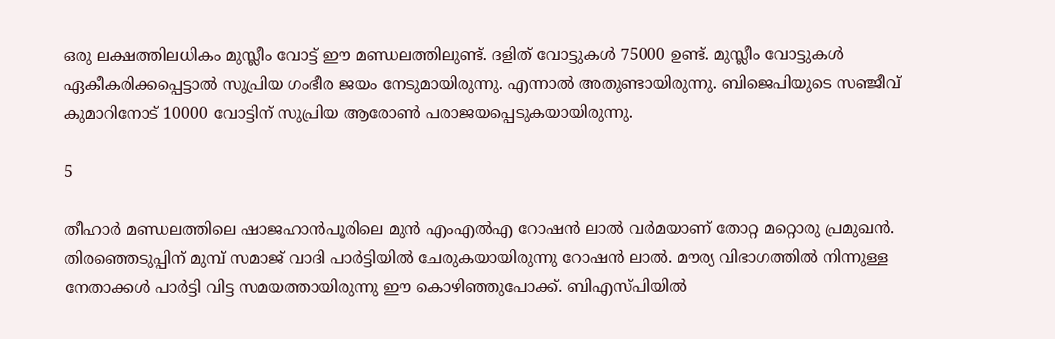ഒരു ലക്ഷത്തിലധികം മുസ്ലീം വോട്ട് ഈ മണ്ഡലത്തിലുണ്ട്. ദളിത് വോട്ടുകള്‍ 75000 ഉണ്ട്. മുസ്ലീം വോട്ടുകള്‍ ഏകീകരിക്കപ്പെട്ടാല്‍ സുപ്രിയ ഗംഭീര ജയം നേടുമായിരുന്നു. എന്നാല്‍ അതുണ്ടായിരുന്നു. ബിജെപിയുടെ സഞ്ജീവ് കുമാറിനോട് 10000 വോട്ടിന് സുപ്രിയ ആരോണ്‍ പരാജയപ്പെടുകയായിരുന്നു.

5

തീഹാര്‍ മണ്ഡലത്തിലെ ഷാജഹാന്‍പൂരിലെ മുന്‍ എംഎല്‍എ റോഷന്‍ ലാല്‍ വര്‍മയാണ് തോറ്റ മറ്റൊരു പ്രമുഖന്‍. തിരഞ്ഞെടുപ്പിന് മുമ്പ് സമാജ് വാദി പാര്‍ട്ടിയില്‍ ചേരുകയായിരുന്നു റോഷന്‍ ലാല്‍. മൗര്യ വിഭാഗത്തില്‍ നിന്നുള്ള നേതാക്കള്‍ പാര്‍ട്ടി വിട്ട സമയത്തായിരുന്നു ഈ കൊഴിഞ്ഞുപോക്ക്. ബിഎസ്പിയില്‍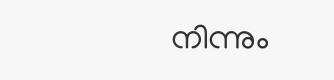നിന്നും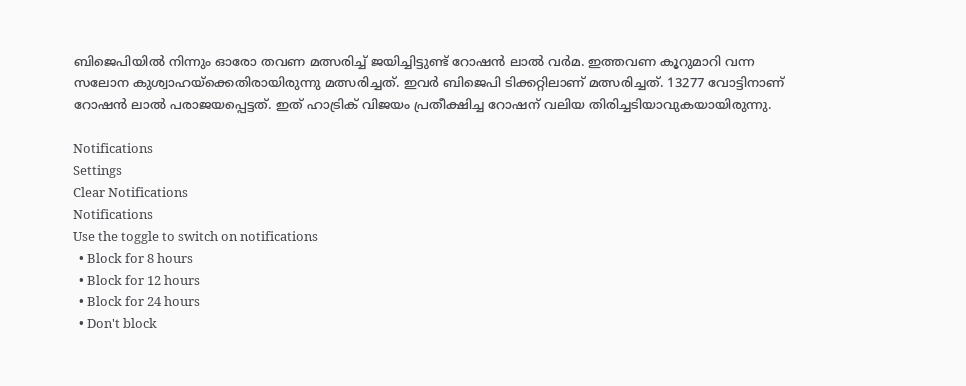ബിജെപിയില്‍ നിന്നും ഓരോ തവണ മത്സരിച്ച് ജയിച്ചിട്ടുണ്ട് റോഷന്‍ ലാല്‍ വര്‍മ. ഇത്തവണ കൂറുമാറി വന്ന സലോന കുശ്വാഹയ്‌ക്കെതിരായിരുന്നു മത്സരിച്ചത്. ഇവര്‍ ബിജെപി ടിക്കറ്റിലാണ് മത്സരിച്ചത്. 13277 വോട്ടിനാണ് റോഷന്‍ ലാല്‍ പരാജയപ്പെട്ടത്. ഇത് ഹാട്രിക് വിജയം പ്രതീക്ഷിച്ച റോഷന് വലിയ തിരിച്ചടിയാവുകയായിരുന്നു.

Notifications
Settings
Clear Notifications
Notifications
Use the toggle to switch on notifications
  • Block for 8 hours
  • Block for 12 hours
  • Block for 24 hours
  • Don't block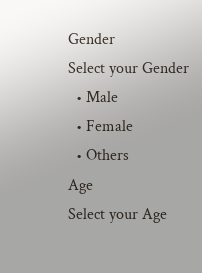Gender
Select your Gender
  • Male
  • Female
  • Others
Age
Select your Age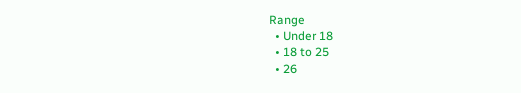Range
  • Under 18
  • 18 to 25
  • 26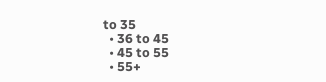to 35
  • 36 to 45
  • 45 to 55
  • 55+